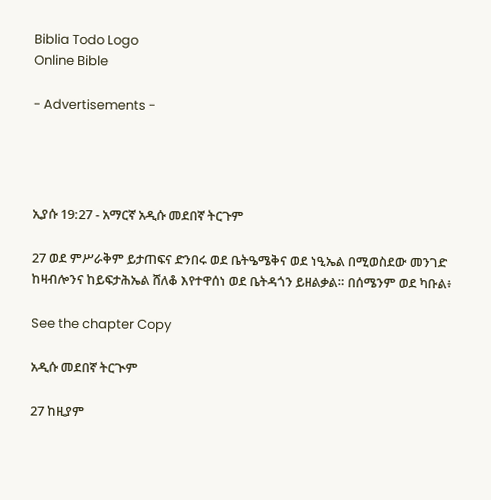Biblia Todo Logo
Online Bible

- Advertisements -




ኢያሱ 19:27 - አማርኛ አዲሱ መደበኛ ትርጉም

27 ወደ ምሥራቅም ይታጠፍና ድንበሩ ወደ ቤትዔሜቅና ወደ ነዒኤል በሚወስደው መንገድ ከዛብሎንና ከይፍታሕኤል ሸለቆ እየተዋሰነ ወደ ቤትዳጎን ይዘልቃል። በሰሜንም ወደ ካቡል፥

See the chapter Copy

አዲሱ መደበኛ ትርጒም

27 ከዚያም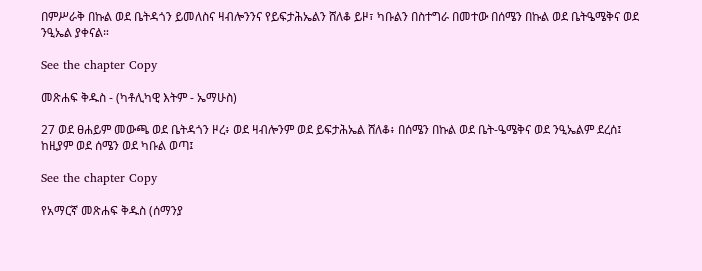በምሥራቅ በኩል ወደ ቤትዳጎን ይመለስና ዛብሎንንና የይፍታሕኤልን ሸለቆ ይዞ፣ ካቡልን በስተግራ በመተው በሰሜን በኩል ወደ ቤትዔሜቅና ወደ ንዒኤል ያቀናል።

See the chapter Copy

መጽሐፍ ቅዱስ - (ካቶሊካዊ እትም - ኤማሁስ)

27 ወደ ፀሐይም መውጫ ወደ ቤትዳጎን ዞረ፥ ወደ ዛብሎንም ወደ ይፍታሕኤል ሸለቆ፥ በሰሜን በኩል ወደ ቤት-ዔሜቅና ወደ ንዒኤልም ደረሰ፤ ከዚያም ወደ ሰሜን ወደ ካቡል ወጣ፤

See the chapter Copy

የአማርኛ መጽሐፍ ቅዱስ (ሰማንያ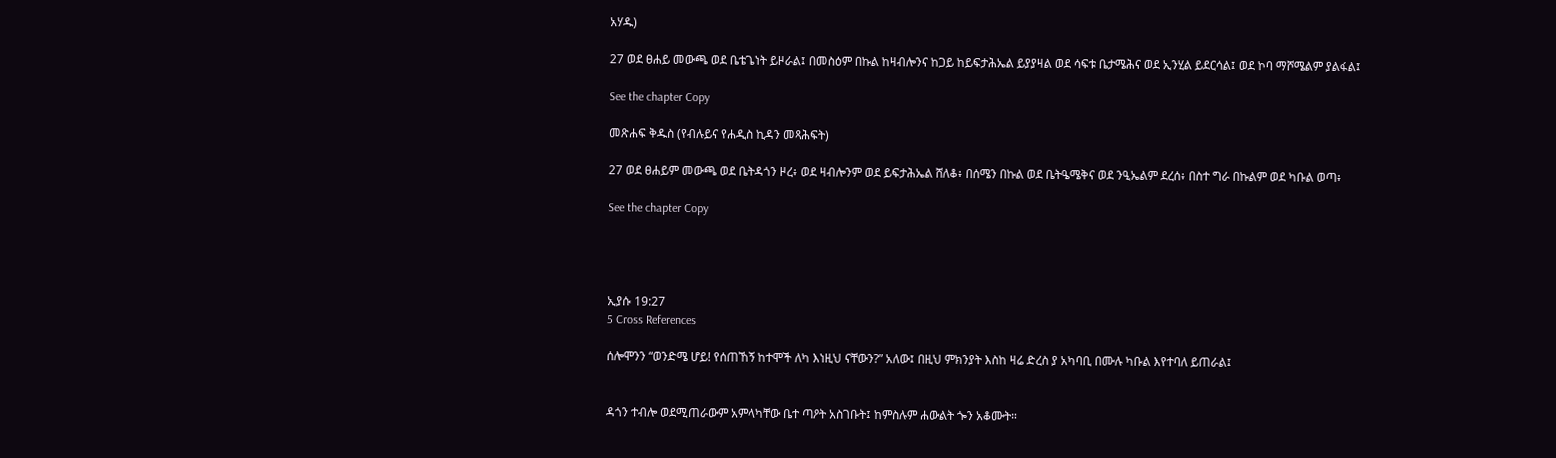አሃዱ)

27 ወደ ፀሐይ መውጫ ወደ ቤቴጌነት ይዞራል፤ በመስዕም በኩል ከዛብሎንና ከጋይ ከይፍታሕኤል ይያያዛል ወደ ሳፍቱ ቤታሜሕና ወደ ኢንሂል ይደርሳል፤ ወደ ኮባ ማሾሜልም ያልፋል፤

See the chapter Copy

መጽሐፍ ቅዱስ (የብሉይና የሐዲስ ኪዳን መጻሕፍት)

27 ወደ ፀሐይም መውጫ ወደ ቤትዳጎን ዞረ፥ ወደ ዛብሎንም ወደ ይፍታሕኤል ሸለቆ፥ በሰሜን በኩል ወደ ቤትዔሜቅና ወደ ንዒኤልም ደረሰ፥ በስተ ግራ በኩልም ወደ ካቡል ወጣ፥

See the chapter Copy




ኢያሱ 19:27
5 Cross References

ሰሎሞንን “ወንድሜ ሆይ! የሰጠኸኝ ከተሞች ለካ እነዚህ ናቸውን?” አለው፤ በዚህ ምክንያት እስከ ዛሬ ድረስ ያ አካባቢ በሙሉ ካቡል እየተባለ ይጠራል፤


ዳጎን ተብሎ ወደሚጠራውም አምላካቸው ቤተ ጣዖት አስገቡት፤ ከምስሉም ሐውልት ጐን አቆሙት።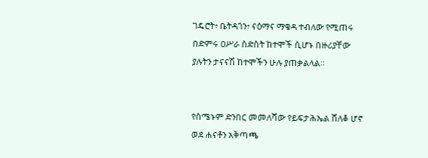ገዴሮት፥ ቤትዳጎን፥ ናዕማና ማቄዳ ተብለው የሚጠሩ በድምሩ ዐሥራ ስድስት ከተሞች ሲሆኑ በዙሪያቸው ያሉትን ታናናሽ ከተሞችን ሁሉ ያጠቃልላል።


የሰሜኑም ድንበር መመለሻው የይፍታሕኤል ሸለቆ ሆኖ ወደ ሐናቶን አቅጣጫ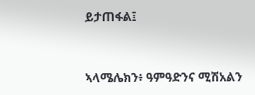ይታጠፋል፤


ኣላሜሌክን፥ ዓምዓድንና ሚሽአልን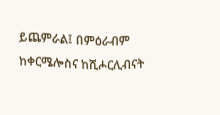ይጨምራል፤ በምዕራብም ከቀርሜሎስና ከሺሖርሊብናት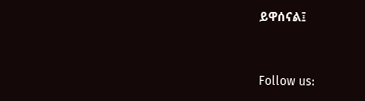ይዋሰናል፤


Follow us: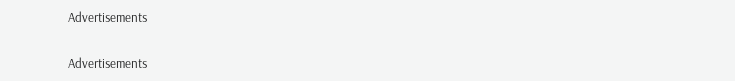Advertisements


Advertisements